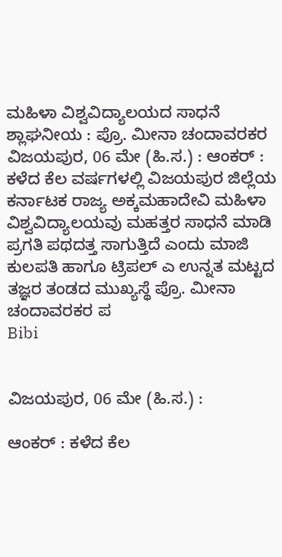ಮಹಿಳಾ ವಿಶ್ವವಿದ್ಯಾಲಯದ ಸಾಧನೆ ಶ್ಲಾಘನೀಯ : ಪ್ರೊ. ಮೀನಾ ಚಂದಾವರಕರ
ವಿಜಯಪುರ, 06 ಮೇ (ಹಿ.ಸ.) : ಆಂಕರ್ : ಕಳೆದ ಕೆಲ ವರ್ಷಗಳಲ್ಲಿ ವಿಜಯಪುರ ಜಿಲ್ಲೆಯ ಕರ್ನಾಟಕ ರಾಜ್ಯ ಅಕ್ಕಮಹಾದೇವಿ ಮಹಿಳಾ ವಿಶ್ವವಿದ್ಯಾಲಯವು ಮಹತ್ತರ ಸಾಧನೆ ಮಾಡಿ ಪ್ರಗತಿ ಪಥದತ್ತ ಸಾಗುತ್ತಿದೆ ಎಂದು ಮಾಜಿ ಕುಲಪತಿ ಹಾಗೂ ಟ್ರಿಪಲ್ ಎ ಉನ್ನತ ಮಟ್ಟದ ತಜ್ಞರ ತಂಡದ ಮುಖ್ಯಸ್ಥೆ ಪ್ರೊ. ಮೀನಾ ಚಂದಾವರಕರ ಪ
Bibi


ವಿಜಯಪುರ, 06 ಮೇ (ಹಿ.ಸ.) :

ಆಂಕರ್ : ಕಳೆದ ಕೆಲ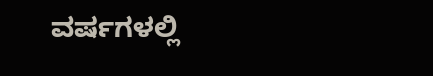ವರ್ಷಗಳಲ್ಲಿ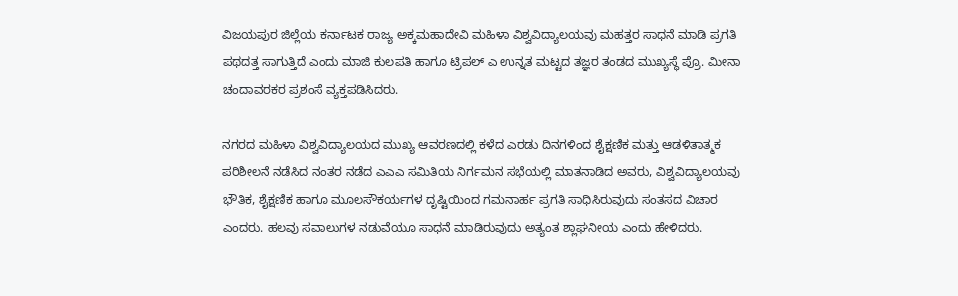ವಿಜಯಪುರ ಜಿಲ್ಲೆಯ ಕರ್ನಾಟಕ ರಾಜ್ಯ ಅಕ್ಕಮಹಾದೇವಿ ಮಹಿಳಾ ವಿಶ್ವವಿದ್ಯಾಲಯವು ಮಹತ್ತರ ಸಾಧನೆ ಮಾಡಿ ಪ್ರಗತಿ ಪಥದತ್ತ ಸಾಗುತ್ತಿದೆ ಎಂದು ಮಾಜಿ ಕುಲಪತಿ ಹಾಗೂ ಟ್ರಿಪಲ್ ಎ ಉನ್ನತ ಮಟ್ಟದ ತಜ್ಞರ ತಂಡದ ಮುಖ್ಯಸ್ಥೆ ಪ್ರೊ. ಮೀನಾ ಚಂದಾವರಕರ ಪ್ರಶಂಸೆ ವ್ಯಕ್ತಪಡಿಸಿದರು.

ನಗರದ ಮಹಿಳಾ ವಿಶ್ವವಿದ್ಯಾಲಯದ ಮುಖ್ಯ ಆವರಣದಲ್ಲಿ ಕಳೆದ ಎರಡು ದಿನಗಳಿಂದ ಶೈಕ್ಷಣಿಕ ಮತ್ತು ಆಡಳಿತಾತ್ಮಕ ಪರಿಶೀಲನೆ ನಡೆಸಿದ ನಂತರ ನಡೆದ ಎಎಎ ಸಮಿತಿಯ ನಿರ್ಗಮನ ಸಭೆಯಲ್ಲಿ ಮಾತನಾಡಿದ ಅವರು, ವಿಶ್ವವಿದ್ಯಾಲಯವು ಭೌತಿಕ, ಶೈಕ್ಷಣಿಕ ಹಾಗೂ ಮೂಲಸೌಕರ್ಯಗಳ ದೃಷ್ಟಿಯಿಂದ ಗಮನಾರ್ಹ ಪ್ರಗತಿ ಸಾಧಿಸಿರುವುದು ಸಂತಸದ ವಿಚಾರ ಎಂದರು. ಹಲವು ಸವಾಲುಗಳ ನಡುವೆಯೂ ಸಾಧನೆ ಮಾಡಿರುವುದು ಅತ್ಯಂತ ಶ್ಲಾಘನೀಯ ಎಂದು ಹೇಳಿದರು.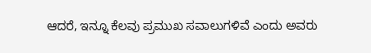ಆದರೆ, ಇನ್ನೂ ಕೆಲವು ಪ್ರಮುಖ ಸವಾಲುಗಳಿವೆ ಎಂದು ಅವರು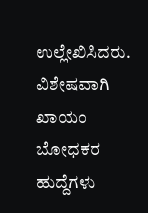ಉಲ್ಲೇಖಿಸಿದರು. ವಿಶೇಷವಾಗಿ ಖಾಯಂ ಬೋಧಕರ ಹುದ್ದೆಗಳು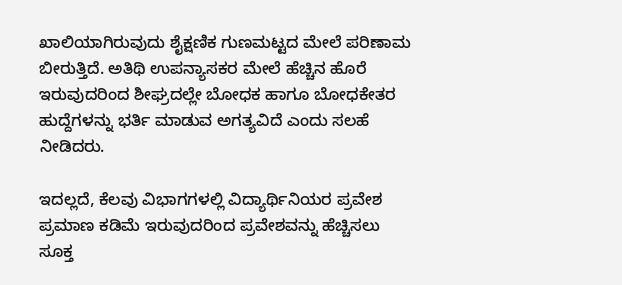ಖಾಲಿಯಾಗಿರುವುದು ಶೈಕ್ಷಣಿಕ ಗುಣಮಟ್ಟದ ಮೇಲೆ ಪರಿಣಾಮ ಬೀರುತ್ತಿದೆ. ಅತಿಥಿ ಉಪನ್ಯಾಸಕರ ಮೇಲೆ ಹೆಚ್ಚಿನ ಹೊರೆ ಇರುವುದರಿಂದ ಶೀಘ್ರದಲ್ಲೇ ಬೋಧಕ ಹಾಗೂ ಬೋಧಕೇತರ ಹುದ್ದೆಗಳನ್ನು ಭರ್ತಿ ಮಾಡುವ ಅಗತ್ಯವಿದೆ ಎಂದು ಸಲಹೆ ನೀಡಿದರು.

ಇದಲ್ಲದೆ, ಕೆಲವು ವಿಭಾಗಗಳಲ್ಲಿ ವಿದ್ಯಾರ್ಥಿನಿಯರ ಪ್ರವೇಶ ಪ್ರಮಾಣ ಕಡಿಮೆ ಇರುವುದರಿಂದ ಪ್ರವೇಶವನ್ನು ಹೆಚ್ಚಿಸಲು ಸೂಕ್ತ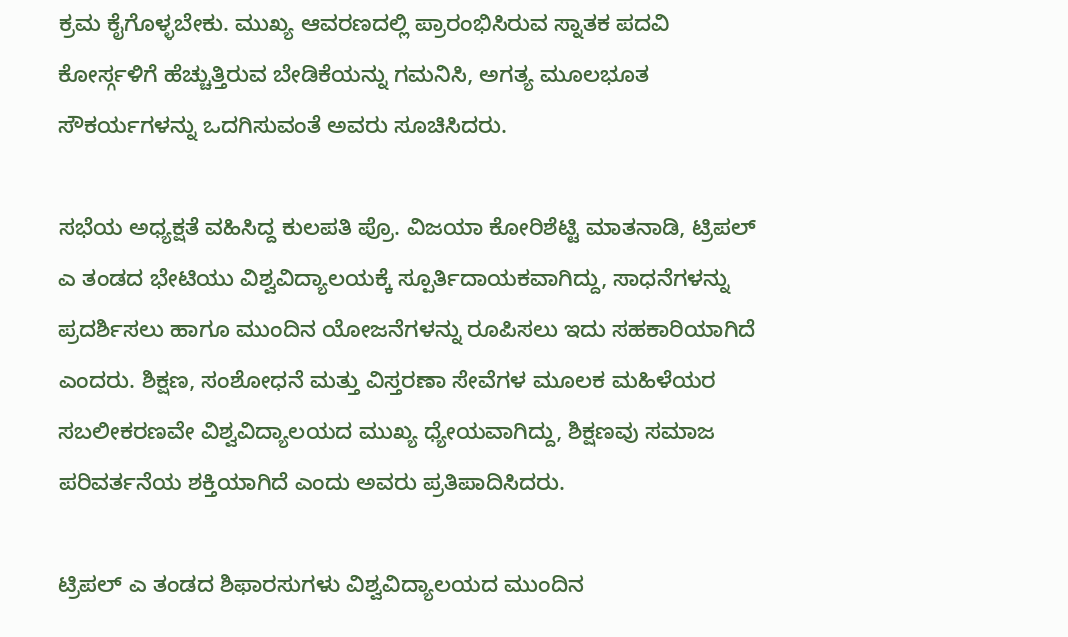ಕ್ರಮ ಕೈಗೊಳ್ಳಬೇಕು. ಮುಖ್ಯ ಆವರಣದಲ್ಲಿ ಪ್ರಾರಂಭಿಸಿರುವ ಸ್ನಾತಕ ಪದವಿ ಕೋರ್ಸ್ಗಳಿಗೆ ಹೆಚ್ಚುತ್ತಿರುವ ಬೇಡಿಕೆಯನ್ನು ಗಮನಿಸಿ, ಅಗತ್ಯ ಮೂಲಭೂತ ಸೌಕರ್ಯಗಳನ್ನು ಒದಗಿಸುವಂತೆ ಅವರು ಸೂಚಿಸಿದರು.

ಸಭೆಯ ಅಧ್ಯಕ್ಷತೆ ವಹಿಸಿದ್ದ ಕುಲಪತಿ ಪ್ರೊ. ವಿಜಯಾ ಕೋರಿಶೆಟ್ಟಿ ಮಾತನಾಡಿ, ಟ್ರಿಪಲ್ ಎ ತಂಡದ ಭೇಟಿಯು ವಿಶ್ವವಿದ್ಯಾಲಯಕ್ಕೆ ಸ್ಪೂರ್ತಿದಾಯಕವಾಗಿದ್ದು, ಸಾಧನೆಗಳನ್ನು ಪ್ರದರ್ಶಿಸಲು ಹಾಗೂ ಮುಂದಿನ ಯೋಜನೆಗಳನ್ನು ರೂಪಿಸಲು ಇದು ಸಹಕಾರಿಯಾಗಿದೆ ಎಂದರು. ಶಿಕ್ಷಣ, ಸಂಶೋಧನೆ ಮತ್ತು ವಿಸ್ತರಣಾ ಸೇವೆಗಳ ಮೂಲಕ ಮಹಿಳೆಯರ ಸಬಲೀಕರಣವೇ ವಿಶ್ವವಿದ್ಯಾಲಯದ ಮುಖ್ಯ ಧ್ಯೇಯವಾಗಿದ್ದು, ಶಿಕ್ಷಣವು ಸಮಾಜ ಪರಿವರ್ತನೆಯ ಶಕ್ತಿಯಾಗಿದೆ ಎಂದು ಅವರು ಪ್ರತಿಪಾದಿಸಿದರು.

ಟ್ರಿಪಲ್ ಎ ತಂಡದ ಶಿಫಾರಸುಗಳು ವಿಶ್ವವಿದ್ಯಾಲಯದ ಮುಂದಿನ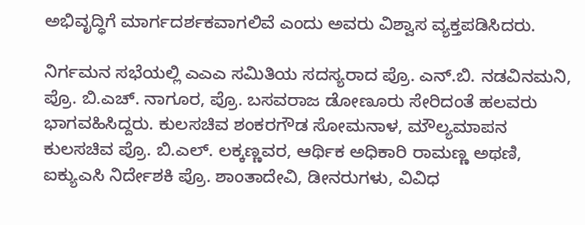ಅಭಿವೃದ್ಧಿಗೆ ಮಾರ್ಗದರ್ಶಕವಾಗಲಿವೆ ಎಂದು ಅವರು ವಿಶ್ವಾಸ ವ್ಯಕ್ತಪಡಿಸಿದರು.

ನಿರ್ಗಮನ ಸಭೆಯಲ್ಲಿ ಎಎಎ ಸಮಿತಿಯ ಸದಸ್ಯರಾದ ಪ್ರೊ. ಎನ್.ಬಿ. ನಡವಿನಮನಿ, ಪ್ರೊ. ಬಿ.ಎಚ್. ನಾಗೂರ, ಪ್ರೊ. ಬಸವರಾಜ ಡೋಣೂರು ಸೇರಿದಂತೆ ಹಲವರು ಭಾಗವಹಿಸಿದ್ದರು. ಕುಲಸಚಿವ ಶಂಕರಗೌಡ ಸೋಮನಾಳ, ಮೌಲ್ಯಮಾಪನ ಕುಲಸಚಿವ ಪ್ರೊ. ಬಿ.ಎಲ್. ಲಕ್ಕಣ್ಣವರ, ಆರ್ಥಿಕ ಅಧಿಕಾರಿ ರಾಮಣ್ಣ ಅಥಣಿ, ಐಕ್ಯುಎಸಿ ನಿರ್ದೇಶಕಿ ಪ್ರೊ. ಶಾಂತಾದೇವಿ, ಡೀನರುಗಳು, ವಿವಿಧ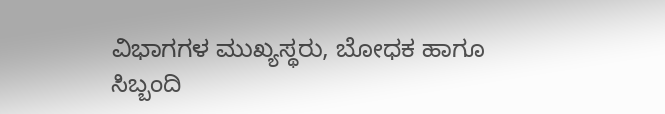ವಿಭಾಗಗಳ ಮುಖ್ಯಸ್ಥರು, ಬೋಧಕ ಹಾಗೂ ಸಿಬ್ಬಂದಿ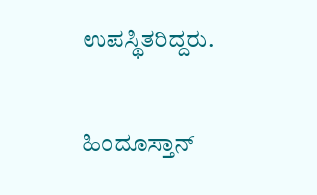ಉಪಸ್ಥಿತರಿದ್ದರು.

ಹಿಂದೂಸ್ತಾನ್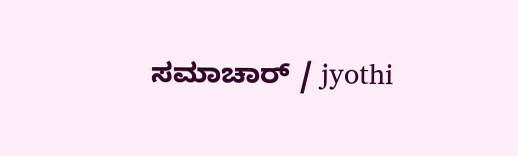ಸಮಾಚಾರ್ / jyothi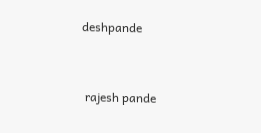deshpande


 rajesh pande